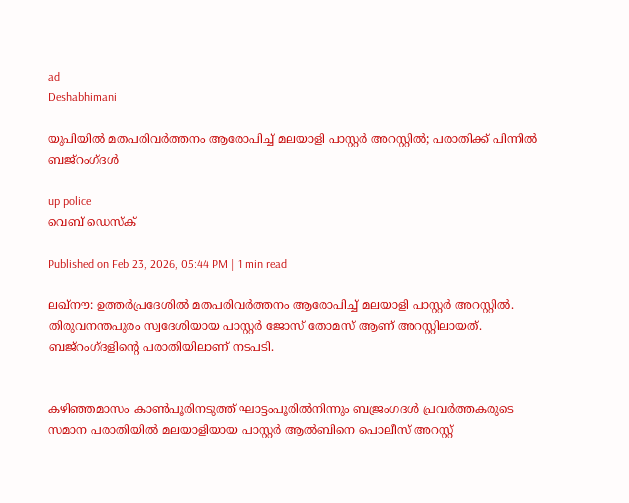ad
Deshabhimani

യുപിയിൽ മതപരിവർത്തനം ആരോപിച്ച് മലയാളി പാസ്റ്റർ അറസ്റ്റിൽ; പരാതിക്ക് പിന്നിൽ ബജ്‌റംഗ്ദൾ

up police
വെബ് ഡെസ്ക്

Published on Feb 23, 2026, 05:44 PM | 1 min read

ലഖ്നൗ: ഉത്തർപ്രദേശിൽ മതപരിവർത്തനം ആരോപിച്ച് മലയാളി പാസ്റ്റർ അറസ്റ്റിൽ. തിരുവനന്തപുരം സ്വദേശിയായ പാസ്റ്റർ ജോസ് തോമസ് ആണ് അറസ്റ്റിലായത്. ബജ്റംഗ്ദളിന്റെ പരാതിയിലാണ് നടപടി.


കഴിഞ്ഞമാസം കാൺപൂരിനടുത്ത് ഘാട്ടംപൂരിൽനിന്നും ബജ്രംഗദൾ പ്രവർത്തകരുടെ സമാന പരാതിയിൽ മലയാളിയായ പാസ്റ്റർ ആൽബിനെ പൊലീസ് അറസ്റ്റ്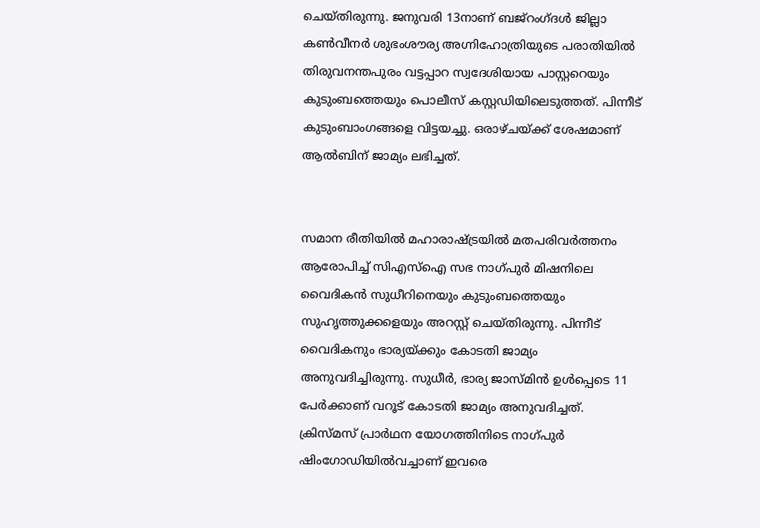ചെയ്തിരുന്നു. ജനുവരി 13നാണ്‌ ബജ്‌റംഗ്‌ദൾ ജില്ലാ കൺവീനർ ശുഭംശൗര്യ അഗ്നിഹോത്രിയുടെ പരാതിയിൽ തിരുവനന്തപുരം വട്ടപ്പാറ സ്വദേശിയായ പാസ്റ്ററെയും കുടുംബത്തെയും പൊലീസ് കസ്റ്റഡിയിലെടുത്തത്. പിന്നീട്‌ കുടുംബാംഗങ്ങളെ വിട്ടയച്ചു. ഒരാഴ്ചയ്ക്ക് ശേഷമാണ് ആൽബിന് ജാമ്യം ലഭിച്ചത്.


സമാന രീതിയിൽ മഹാരാഷ്ട്രയിൽ മതപരിവർത്തനം ആരോപിച്ച് സിഎസ്ഐ സഭ നാഗ്‌പുർ മിഷനിലെ വൈദികൻ സുധീറിനെയും കുടുംബത്തെയും സുഹൃത്തുക്കളെയും അറസ്റ്റ് ചെയ്തിരുന്നു. പിന്നീട് വൈദികനും ഭാര്യയ്‌ക്കും കോടതി ജാമ്യം അനുവദിച്ചിരുന്നു. സുധീർ, ഭാര്യ ജാസ്മിൻ ഉൾപ്പെടെ 11 പേർക്കാണ് വറൂട്‌ കോടതി ജാമ്യം അനുവദിച്ചത്. ക്രിസ്‌മസ്‌ പ്രാർഥന യോഗത്തിനിടെ നാഗ്‌പുർ ഷിംഗോഡിയിൽവച്ചാണ്‌ ഇവരെ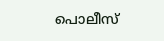പൊലീസ്‌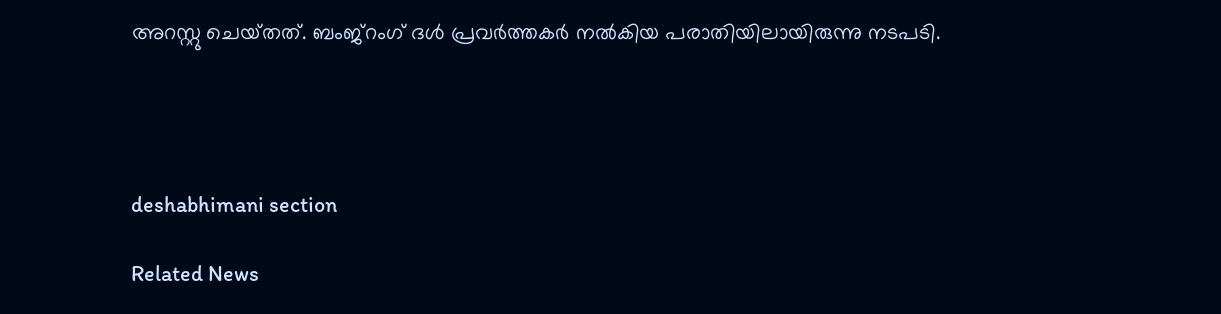അറസ്റ്റു ചെയ്‌തത്‌. ബംജ്‌റംഗ്‌ ദൾ പ്രവർത്തകർ നൽകിയ പരാതിയിലായിരുന്നു നടപടി.




deshabhimani section

Related News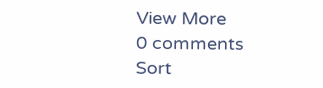View More
0 comments
Sort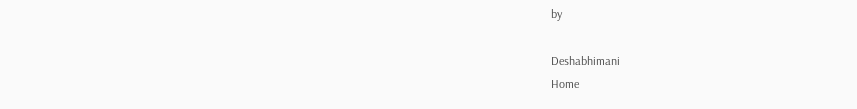by

Deshabhimani
Home